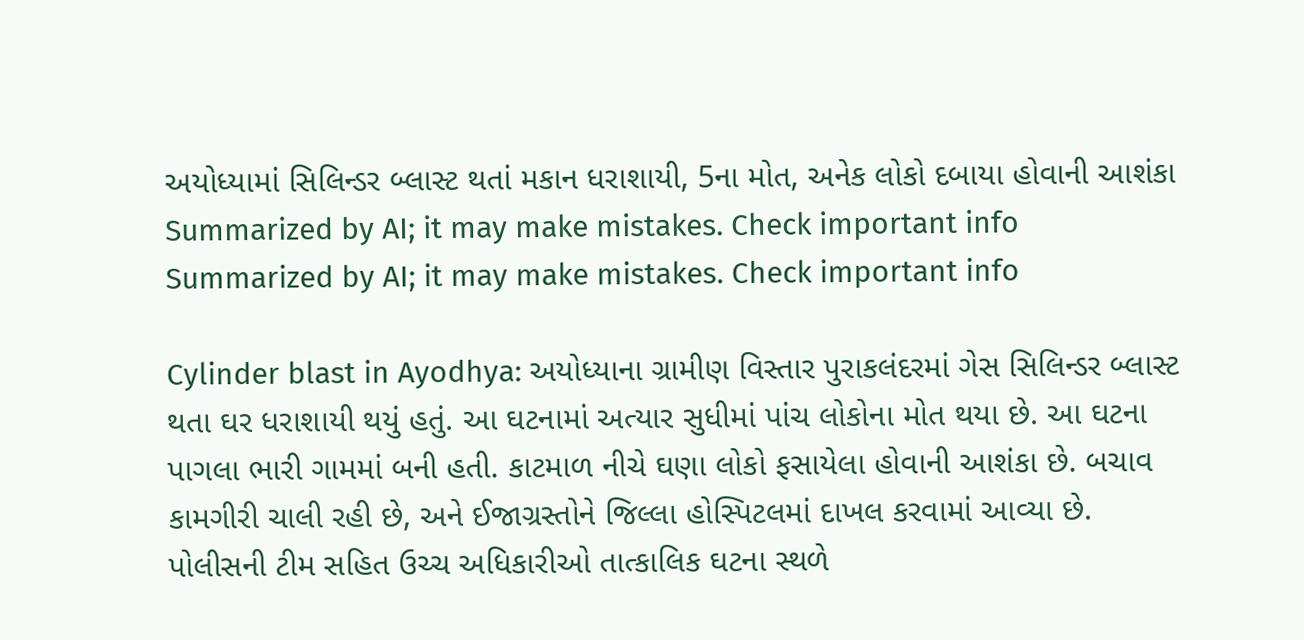અયોધ્યામાં સિલિન્ડર બ્લાસ્ટ થતાં મકાન ધરાશાયી, 5ના મોત, અનેક લોકો દબાયા હોવાની આશંકા
Summarized by AI; it may make mistakes. Check important info
Summarized by AI; it may make mistakes. Check important info

Cylinder blast in Ayodhya: અયોધ્યાના ગ્રામીણ વિસ્તાર પુરાકલંદરમાં ગેસ સિલિન્ડર બ્લાસ્ટ થતા ઘર ધરાશાયી થયું હતું. આ ઘટનામાં અત્યાર સુધીમાં પાંચ લોકોના મોત થયા છે. આ ઘટના પાગલા ભારી ગામમાં બની હતી. કાટમાળ નીચે ઘણા લોકો ફસાયેલા હોવાની આશંકા છે. બચાવ કામગીરી ચાલી રહી છે, અને ઈજાગ્રસ્તોને જિલ્લા હોસ્પિટલમાં દાખલ કરવામાં આવ્યા છે. પોલીસની ટીમ સહિત ઉચ્ચ અધિકારીઓ તાત્કાલિક ઘટના સ્થળે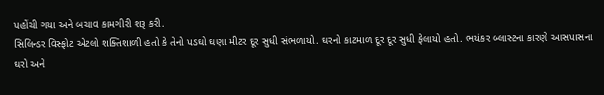પહોંચી ગયા અને બચાવ કામગીરી શરૂ કરી.
સિલિન્ડર વિસ્ફોટ એટલો શક્તિશાળી હતો કે તેનો પડઘો ઘણા મીટર દૂર સુધી સંભળાયો. ઘરનો કાટમાળ દૂર દૂર સુધી ફેલાયો હતો. ભયંકર બ્લાસ્ટના કારણે આસપાસના ઘરો અને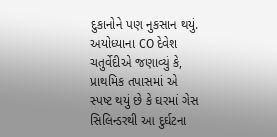દુકાનોને પણ નુકસાન થયું.
અયોધ્યાના CO દેવેશ ચતુર્વેદીએ જણાવ્યું કે, પ્રાથમિક તપાસમાં એ સ્પષ્ટ થયું છે કે ઘરમાં ગેસ સિલિન્ડરથી આ દુર્ઘટના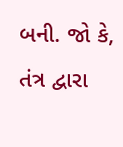બની. જો કે, તંત્ર દ્વારા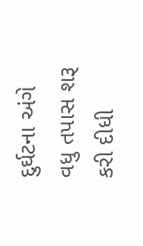દુર્ઘટના અંગે વધુ તપાસ શરૂ કરી દીધી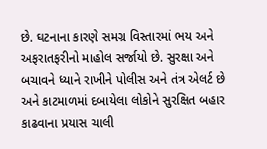છે. ઘટનાના કારણે સમગ્ર વિસ્તારમાં ભય અને અફરાતફરીનો માહોલ સર્જાયો છે. સુરક્ષા અને બચાવને ધ્યાને રાખીને પોલીસ અને તંત્ર એલર્ટ છે અને કાટમાળમાં દબાયેલા લોકોને સુરક્ષિત બહાર કાઢવાના પ્રયાસ ચાલી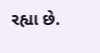રહ્યા છે.